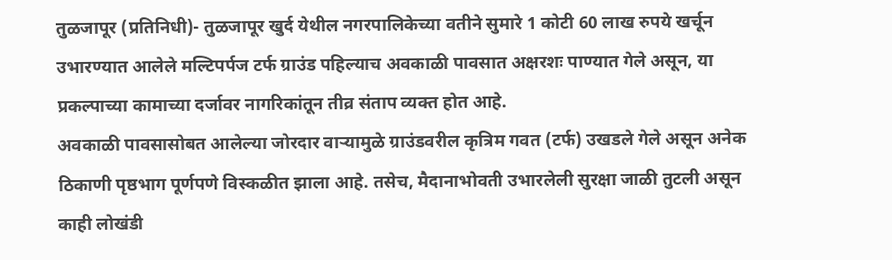तुळजापूर (प्रतिनिधी)- तुळजापूर खुर्द येथील नगरपालिकेच्या वतीने सुमारे 1 कोटी 60 लाख रुपये खर्चून उभारण्यात आलेले मल्टिपर्पज टर्फ ग्राउंड पहिल्याच अवकाळी पावसात अक्षरशः पाण्यात गेले असून, या प्रकल्पाच्या कामाच्या दर्जावर नागरिकांतून तीव्र संताप व्यक्त होत आहे.
अवकाळी पावसासोबत आलेल्या जोरदार वाऱ्यामुळे ग्राउंडवरील कृत्रिम गवत (टर्फ) उखडले गेले असून अनेक ठिकाणी पृष्ठभाग पूर्णपणे विस्कळीत झाला आहे. तसेच, मैदानाभोवती उभारलेली सुरक्षा जाळी तुटली असून काही लोखंडी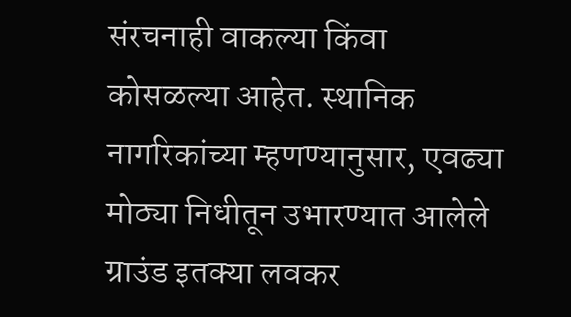संरचनाही वाकल्या किंवा कोसळल्या आहेत. स्थानिक नागरिकांच्या म्हणण्यानुसार, एवढ्या मोठ्या निधीतून उभारण्यात आलेले ग्राउंड इतक्या लवकर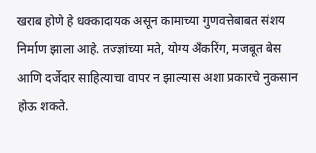खराब होणे हे धक्कादायक असून कामाच्या गुणवत्तेबाबत संशय निर्माण झाला आहे. तज्ज्ञांच्या मते, योग्य अँकरिंग, मजबूत बेस आणि दर्जेदार साहित्याचा वापर न झाल्यास अशा प्रकारचे नुकसान होऊ शकते.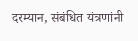दरम्यान, संबंधित यंत्रणांनी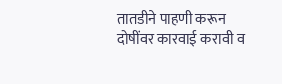तातडीने पाहणी करून दोषींवर कारवाई करावी व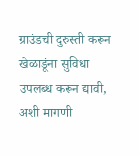ग्राउंडची दुरुस्ती करून खेळाडूंना सुविधा उपलब्ध करून द्यावी, अशी मागणी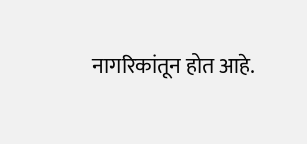नागरिकांतून होत आहे.